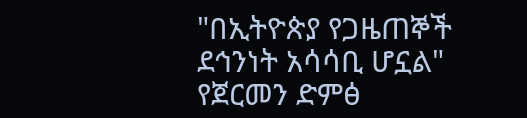"በኢትዮጵያ የጋዜጠኞች ደኅንነት አሳሳቢ ሆኗል" የጀርመን ድምፅ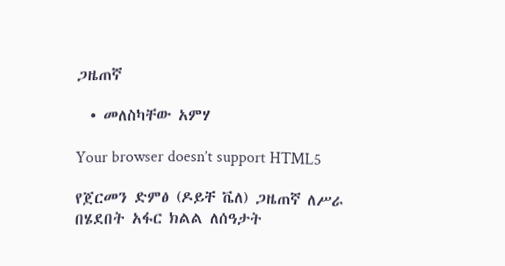ጋዜጠኛ

  • መለስካቸው አምሃ

Your browser doesn’t support HTML5

የጀርመን ድምፅ (ዶይቸ ቬለ) ጋዜጠኛ ለሥራ በሄደበት አፋር ክልል ለሰዓታት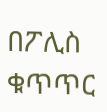በፖሊስ ቁጥጥር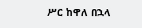ሥር ከዋለ በኋላ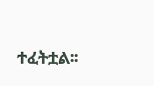ተፈትቷል፡፡